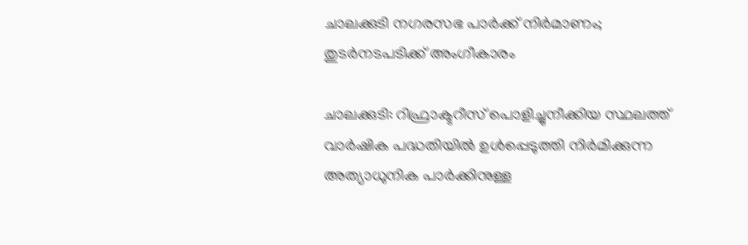ചാലക്കുടി നഗരസഭ പാര്‍ക്ക് നിര്‍മാണം; തുടര്‍നടപടിക്ക് അംഗീകാരം

ചാലക്കുടി: റിഫ്രാക്ടറീസ് പൊളിച്ചുനീക്കിയ സ്ഥലത്ത് വാര്‍ഷിക പദ്ധതിയില്‍ ഉള്‍പ്പെടുത്തി നിർമിക്കുന്ന അത്യാധുനിക പാര്‍ക്കിനുള്ള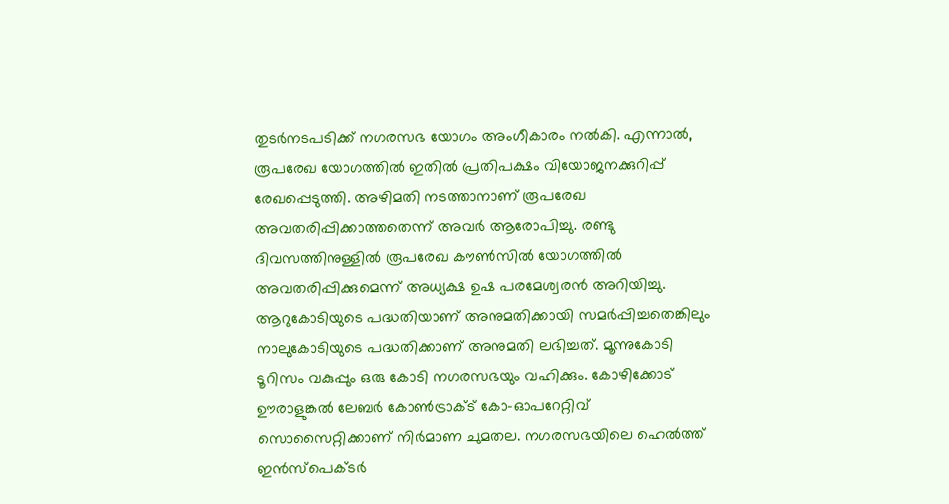തുടര്‍നടപടിക്ക് നഗരസഭ യോഗം അംഗീകാരം നല്‍കി. എന്നാൽ, രൂപരേഖ യോഗത്തില്‍ ഇതിൽ പ്രതിപക്ഷം വിയോജനക്കുറിപ്പ് രേഖപ്പെടുത്തി. അഴിമതി നടത്താനാണ് രൂപരേഖ അവതരിപ്പിക്കാത്തതെന്ന് അവർ ആരോപിച്ചു. രണ്ടു ദിവസത്തിനുള്ളില്‍ രൂപരേഖ കൗണ്‍സില്‍ യോഗത്തില്‍ അവതരിപ്പിക്കുമെന്ന് അധ്യക്ഷ ഉഷ പരമേശ്വരൻ അറിയിച്ചു. ആറുകോടിയുടെ പദ്ധതിയാണ് അനുമതിക്കായി സമര്‍പ്പിച്ചതെങ്കിലും നാലുകോടിയുടെ പദ്ധതിക്കാണ് അനുമതി ലഭിച്ചത്. മൂന്നുകോടി ടൂറിസം വകുപ്പും ഒരു കോടി നഗരസഭയും വഹിക്കും. കോഴിക്കോട് ഊരാളുങ്കല്‍ ലേബര്‍ കോണ്‍ട്രാക്ട് കോ-ഓപറേറ്റിവ് സൊസൈറ്റിക്കാണ് നിര്‍മാണ ചുമതല. നഗരസഭയിലെ ഹെല്‍ത്ത് ഇന്‍സ്‌പെക്ടര്‍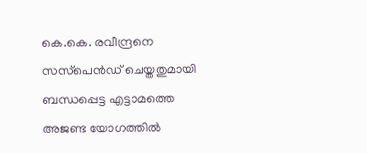കെ.കെ. രവീന്ദ്രനെ സസ്‌പെൻഡ് ചെയ്തതുമായി ബന്ധപ്പെട്ട എട്ടാമത്തെ അജണ്ട യോഗത്തില്‍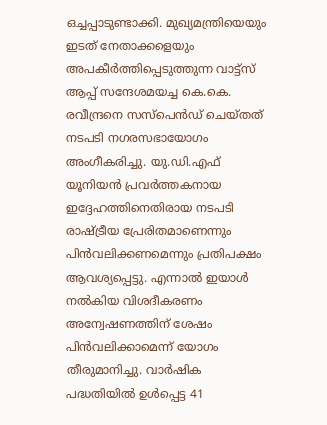ഒച്ചപ്പാടുണ്ടാക്കി. മുഖ്യമന്ത്രിയെയും ഇടത് നേതാക്കളെയും അപകീര്‍ത്തിപ്പെടുത്തുന്ന വാട്ട്‌സ് ആപ്പ് സന്ദേശമയച്ച കെ.കെ. രവീന്ദ്രനെ സസ്‌പെൻഡ് ചെയ്തത് നടപടി നഗരസഭായോഗം അംഗീകരിച്ചു. യു.ഡി.എഫ് യൂനിയന്‍ പ്രവര്‍ത്തകനായ ഇദ്ദേഹത്തിനെതിരായ നടപടി രാഷ്ട്രീയ പ്രേരിതമാണെന്നും പിന്‍വലിക്കണമെന്നും പ്രതിപക്ഷം ആവശ്യപ്പെട്ടു. എന്നാല്‍ ഇയാള്‍ നല്‍കിയ വിശദീകരണം അന്വേഷണത്തിന് ശേഷം പിന്‍വലിക്കാമെന്ന് യോഗം തീരുമാനിച്ചു. വാര്‍ഷിക പദ്ധതിയില്‍ ഉള്‍പ്പെട്ട 41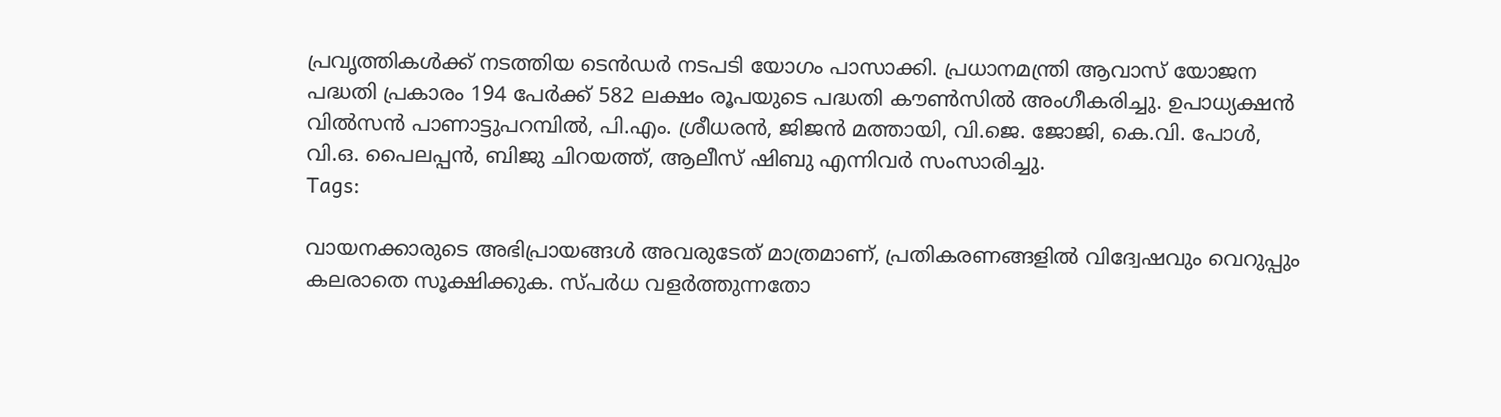പ്രവൃത്തികള്‍ക്ക് നടത്തിയ ടെൻഡര്‍ നടപടി യോഗം പാസാക്കി. പ്രധാനമന്ത്രി ആവാസ് യോജന പദ്ധതി പ്രകാരം 194 പേര്‍ക്ക് 582 ലക്ഷം രൂപയുടെ പദ്ധതി കൗണ്‍സില്‍ അംഗീകരിച്ചു. ഉപാധ്യക്ഷൻ വില്‍സന്‍ പാണാട്ടുപറമ്പില്‍, പി.എം. ശ്രീധരന്‍, ജിജന്‍ മത്തായി, വി.ജെ. ജോജി, കെ.വി. പോള്‍, വി.ഒ. പൈലപ്പന്‍, ബിജു ചിറയത്ത്, ആലീസ് ഷിബു എന്നിവര്‍ സംസാരിച്ചു.
Tags:

വായനക്കാരുടെ അഭിപ്രായങ്ങള്‍ അവരുടേത് മാത്രമാണ്, പ്രതികരണങ്ങളിൽ വിദ്വേഷവും വെറുപ്പും കലരാതെ സൂക്ഷിക്കുക. സ്പർധ വളർത്തുന്നതോ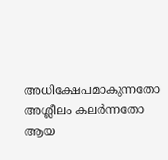അധിക്ഷേപമാകുന്നതോ അശ്ലീലം കലർന്നതോ ആയ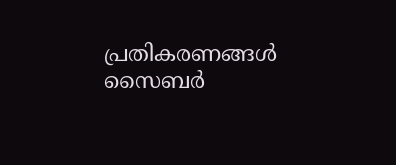പ്രതികരണങ്ങൾ സൈബർ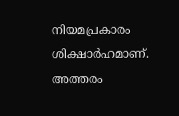നിയമപ്രകാരം ശിക്ഷാർഹമാണ്. അത്തരം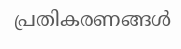പ്രതികരണങ്ങൾ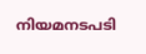നിയമനടപടി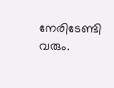നേരിടേണ്ടി വരും.